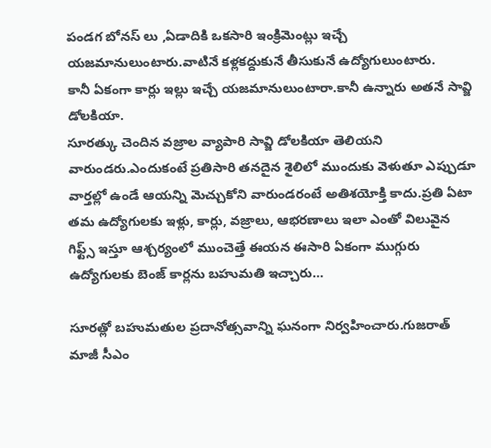పండగ బోనస్ లు ,ఏడాదికి ఒకసారి ఇంక్రిమెంట్లు ఇచ్చే యజమానులుంటారు.వాటినే కళ్లకద్దుకునే తీసుకునే ఉద్యోగులుంటారు.
కానీ ఏకంగా కార్లు ఇల్లు ఇచ్చే యజమానులుంటారా.కానీ ఉన్నారు అతనే సావ్జి డోలకియా.
సూరత్కు చెందిన వజ్రాల వ్యాపారి సావ్జి డోలకియా తెలియని వారుండరు.ఎందుకంటే ప్రతిసారి తనదైన శైలిలో ముందుకు వెళుతూ ఎప్పుడూ వార్తల్లో ఉండే ఆయన్ని మెచ్చుకోని వారుండరంటే అతిశయోక్తి కాదు.ప్రతి ఏటా తమ ఉద్యోగులకు ఇళ్లు, కార్లు, వజ్రాలు, ఆభరణాలు ఇలా ఎంతో విలువైన గిఫ్ట్స్ ఇస్తూ ఆశ్చర్యంలో ముంచెత్తే ఈయన ఈసారి ఏకంగా ముగ్గురు ఉద్యోగులకు బెంజ్ కార్లను బహుమతి ఇచ్చారు…

సూరత్లో బహుమతుల ప్రదానోత్సవాన్ని ఘనంగా నిర్వహించారు.గుజరాత్ మాజీ సీఎం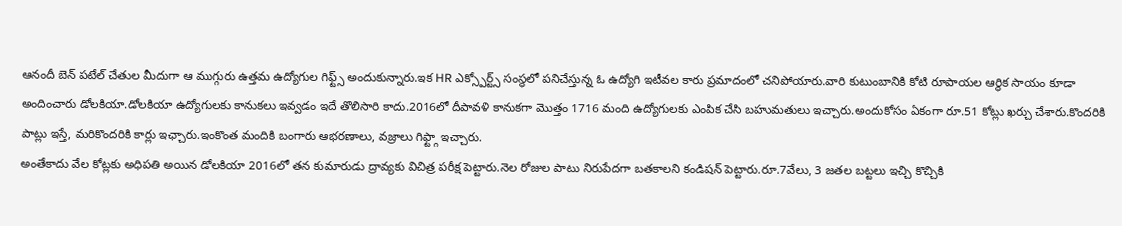ఆనందీ బెన్ పటేల్ చేతుల మీదుగా ఆ ముగ్గురు ఉత్తమ ఉద్యోగుల గిఫ్ట్స్ అందుకున్నారు.ఇక HR ఎక్స్పోర్ట్స్ సంస్థలో పనిచేస్తున్న ఓ ఉద్యోగి ఇటీవల కారు ప్రమాదంలో చనిపోయారు.వారి కుటుంబానికి కోటి రూపాయల ఆర్థిక సాయం కూడా అందించారు డోలకియా.డోలకియా ఉద్యోగులకు కానుకలు ఇవ్వడం ఇదే తొలిసారి కాదు.2016లో దీపావళి కానుకగా మొత్తం 1716 మంది ఉద్యోగులకు ఎంపిక చేసి బహుమతులు ఇచ్చారు.అందుకోసం ఏకంగా రూ.51 కోట్లు ఖర్చు చేశారు.కొందరికి పాట్లు ఇస్తే, మరికొందరికి కార్లు ఇఛ్చారు.ఇంకొంత మందికి బంగారు ఆభరణాలు, వజ్రాలు గిఫ్ట్గా ఇచ్చారు.
అంతేకాదు వేల కోట్లకు అధిపతి అయిన డోలకియా 2016లో తన కుమారుడు ద్రావ్యకు విచిత్ర పరీక్ష పెట్టారు.నెల రోజుల పాటు నిరుపేదగా బతకాలని కండిషన్ పెట్టారు.రూ.7వేలు, 3 జతల బట్టలు ఇచ్చి కొచ్చికి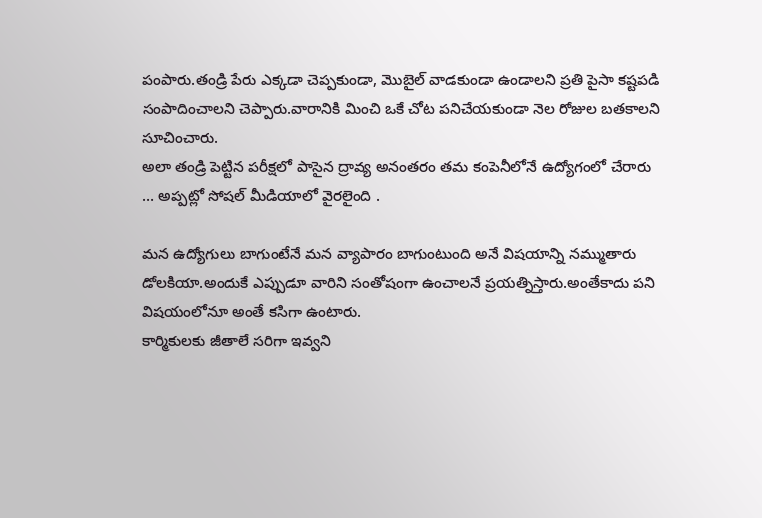పంపారు.తండ్రి పేరు ఎక్కడా చెప్పకుండా, మొబైల్ వాడకుండా ఉండాలని ప్రతి పైసా కష్టపడి సంపాదించాలని చెప్పారు.వారానికి మించి ఒకే చోట పనిచేయకుండా నెల రోజుల బతకాలని సూచించారు.
అలా తండ్రి పెట్టిన పరీక్షలో పాసైన ద్రావ్య అనంతరం తమ కంపెనీలోనే ఉద్యోగంలో చేరారు … అప్పట్లో సోషల్ మీడియాలో వైరలైంది .

మన ఉద్యోగులు బాగుంటేనే మన వ్యాపారం బాగుంటుంది అనే విషయాన్ని నమ్ముతారు డోలకియా.అందుకే ఎప్పుడూ వారిని సంతోషంగా ఉంచాలనే ప్రయత్నిస్తారు.అంతేకాదు పని విషయంలోనూ అంతే కసిగా ఉంటారు.
కార్మికులకు జీతాలే సరిగా ఇవ్వని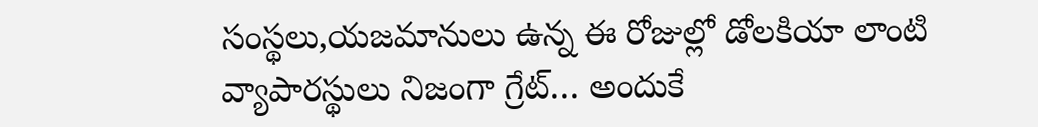సంస్థలు,యజమానులు ఉన్న ఈ రోజుల్లో డోలకియా లాంటి వ్యాపారస్థులు నిజంగా గ్రేట్… అందుకే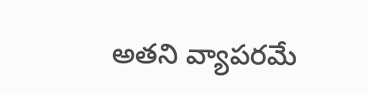అతని వ్యాపరమే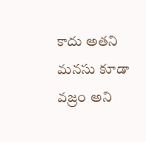కాదు అతని మనసు కూడా వజ్రం అని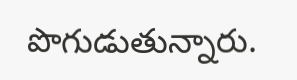పొగుడుతున్నారు.